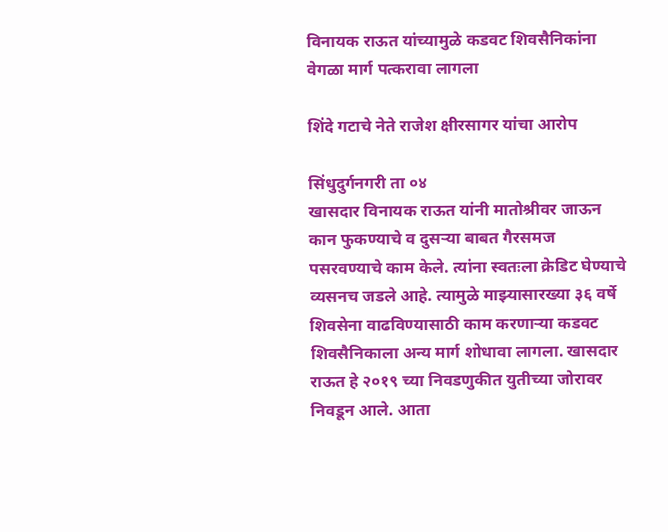विनायक राऊत यांच्यामुळे कडवट शिवसैनिकांना वेगळा मार्ग पत्करावा लागला

शिंदे गटाचे नेते राजेश क्षीरसागर यांचा आरोप

सिंधुदुर्गनगरी ता ०४
खासदार विनायक राऊत यांनी मातोश्रीवर जाऊन कान फुकण्याचे व दुसऱ्या बाबत गैरसमज पसरवण्याचे काम केले. त्यांना स्वतःला क्रेडिट घेण्याचे व्यसनच जडले आहे. त्यामुळे माझ्यासारख्या ३६ वर्षे शिवसेना वाढविण्यासाठी काम करणाऱ्या कडवट शिवसैनिकाला अन्य मार्ग शोधावा लागला. खासदार राऊत हे २०१९ च्या निवडणुकीत युतीच्या जोरावर निवडून आले. आता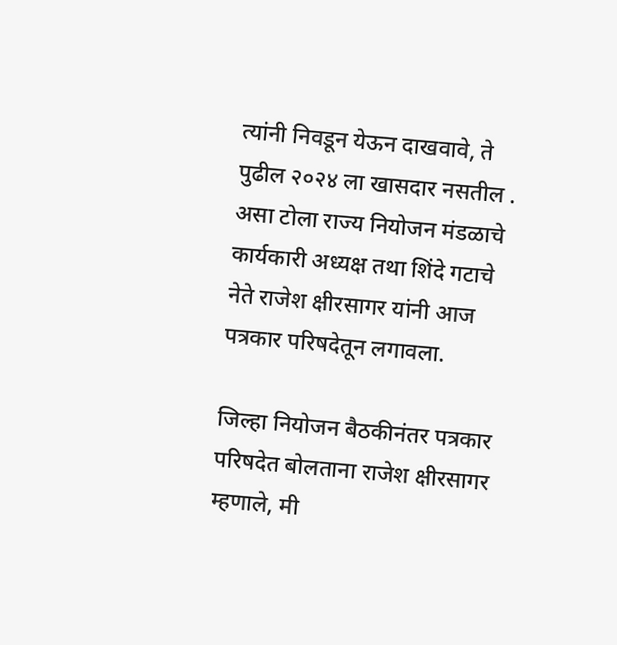त्यांनी निवडून येऊन दाखवावे, ते पुढील २०२४ ला खासदार नसतील . असा टोला राज्य नियोजन मंडळाचे कार्यकारी अध्यक्ष तथा शिंदे गटाचे नेते राजेश क्षीरसागर यांनी आज पत्रकार परिषदेतून लगावला.

जिल्हा नियोजन बैठकीनंतर पत्रकार परिषदेत बोलताना राजेश क्षीरसागर म्हणाले, मी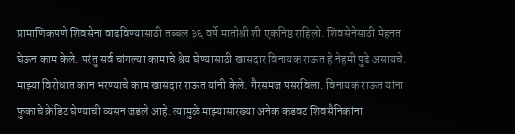प्रामाणिकपणे शिवसेना वाढविण्यासाठी तब्बल ३६ वर्षे मातोश्री शी एकनिष्ठ राहिलो. शिवसेनेसाठी मेहनत घेऊन काम केले. परंतु सर्व चांगल्या कामाचे श्रेय घेण्यासाठी खासदार विनायक राऊत हे नेहमी पुढे असायचे. माझ्या विरोधात कान भरण्याचे काम खासदार राऊत यांनी केले. गैरसमज पसरविला. विनायक राऊत यांना फुकाचे क्रेडिट घेण्याची व्यसन जडले आहे. त्यामुळे माझ्यासारख्या अनेक कडवट शिवसैनिकांना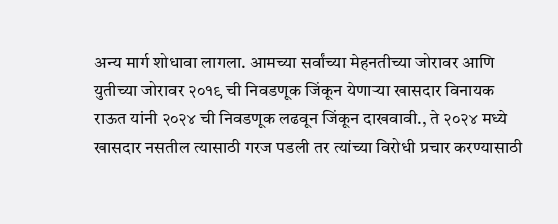अन्य मार्ग शोधावा लागला. आमच्या सर्वांच्या मेहनतीच्या जोरावर आणि युतीच्या जोरावर २०१९ ची निवडणूक जिंकून येणाऱ्या खासदार विनायक राऊत यांनी २०२४ ची निवडणूक लढवून जिंकून दाखवावी., ते २०२४ मध्ये खासदार नसतील त्यासाठी गरज पडली तर त्यांच्या विरोधी प्रचार करण्यासाठी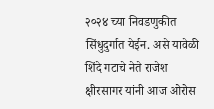२०२४ च्या निवडणुकीत सिंधुदुर्गात येईन. असे यावेळी शिंदे गटाचे नेते राजेश क्षीरसागर यांनी आज ओरोस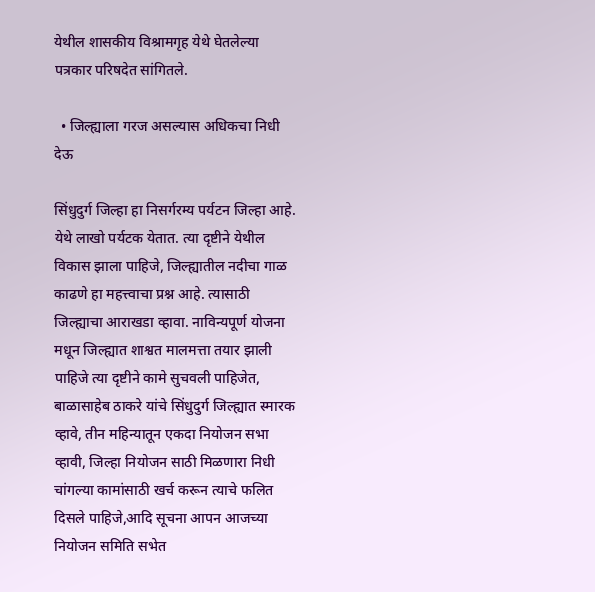येथील शासकीय विश्रामगृह येथे घेतलेल्या पत्रकार परिषदेत सांगितले.

  • जिल्ह्याला गरज असल्यास अधिकचा निधी देऊ

सिंधुदुर्ग जिल्हा हा निसर्गरम्य पर्यटन जिल्हा आहे. येथे लाखो पर्यटक येतात. त्या दृष्टीने येथील विकास झाला पाहिजे, जिल्ह्यातील नदीचा गाळ काढणे हा महत्त्वाचा प्रश्न आहे. त्यासाठी जिल्ह्याचा आराखडा व्हावा. नाविन्यपूर्ण योजना मधून जिल्ह्यात शाश्वत मालमत्ता तयार झाली पाहिजे त्या दृष्टीने कामे सुचवली पाहिजेत, बाळासाहेब ठाकरे यांचे सिंधुदुर्ग जिल्ह्यात स्मारक व्हावे, तीन महिन्यातून एकदा नियोजन सभा व्हावी, जिल्हा नियोजन साठी मिळणारा निधी चांगल्या कामांसाठी खर्च करून त्याचे फलित दिसले पाहिजे,आदि सूचना आपन आजच्या नियोजन समिति सभेत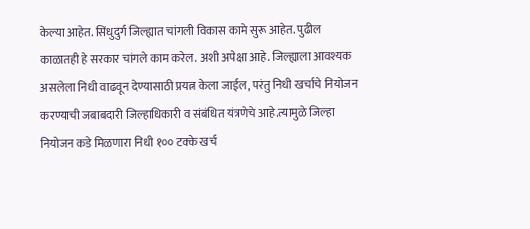केल्या आहेत. सिंधुदुर्ग जिल्ह्यात चांगली विकास कामे सुरू आहेत. पुढील काळातही हे सरकार चांगले काम करेल. अशी अपेक्षा आहे. जिल्ह्याला आवश्यक असलेला निधी वाढवून देण्यासाठी प्रयत्न केला जाईल, परंतु निधी खर्चाचे नियोजन करण्याची जबाबदारी जिल्हाधिकारी व संबंधित यंत्रणेचे आहे.त्यामुळे जिल्हा नियोजन कडे मिळणारा निधी १०० टक्के खर्च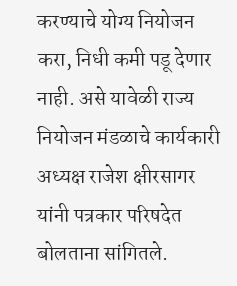करण्याचे योग्य नियोजन करा, निधी कमी पडू देणार नाही. असे यावेळी राज्य नियोजन मंडळाचे कार्यकारी अध्यक्ष राजेश क्षीरसागर यांनी पत्रकार परिषदेत बोलताना सांगितले.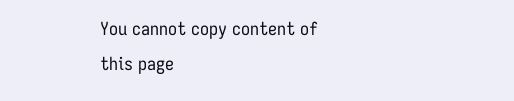You cannot copy content of this page